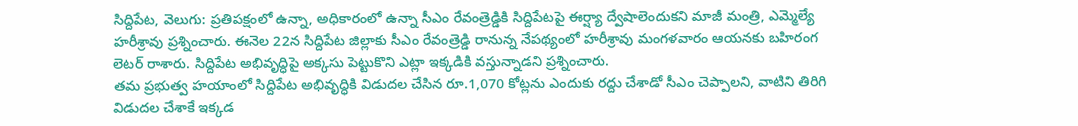సిద్దిపేట, వెలుగు: ప్రతిపక్షంలో ఉన్నా, అధికారంలో ఉన్నా సీఎం రేవంత్రెడ్డికి సిద్దిపేటపై ఈర్ష్యా ద్వేషాలెందుకని మాజీ మంత్రి, ఎమ్మెల్యే హరీశ్రావు ప్రశ్నించారు. ఈనెల 22న సిద్దిపేట జిల్లాకు సీఎం రేవంత్రెడ్డి రానున్న నేపథ్యంలో హరీశ్రావు మంగళవారం ఆయనకు బహిరంగ లెటర్ రాశారు. సిద్దిపేట అభివృద్ధిపై అక్కసు పెట్టుకొని ఎట్లా ఇక్కడికి వస్తున్నాడని ప్రశ్నించారు.
తమ ప్రభుత్వ హయాంలో సిద్దిపేట అభివృద్ధికి విడుదల చేసిన రూ.1,070 కోట్లను ఎందుకు రద్దు చేశాడో సీఎం చెప్పాలని, వాటిని తిరిగి విడుదల చేశాకే ఇక్కడ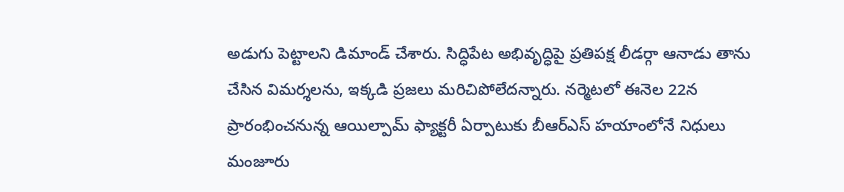అడుగు పెట్టాలని డిమాండ్ చేశారు. సిద్ధిపేట అభివృద్ధిపై ప్రతిపక్ష లీడర్గా ఆనాడు తాను చేసిన విమర్శలను, ఇక్కడి ప్రజలు మరిచిపోలేదన్నారు. నర్మెటలో ఈనెల 22న ప్రారంభించనున్న ఆయిల్పామ్ ఫ్యాక్టరీ ఏర్పాటుకు బీఆర్ఎస్ హయాంలోనే నిధులు మంజూరు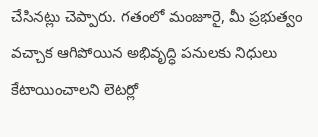చేసినట్లు చెప్పారు. గతంలో మంజూరై, మీ ప్రభుత్వం వచ్చాక ఆగిపోయిన అభివృద్ధి పనులకు నిధులు కేటాయించాలని లెటర్లో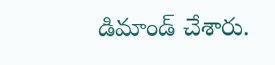డిమాండ్ చేశారు.